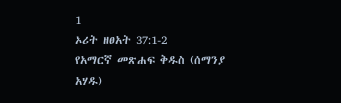1
ኦሪት ዘፀአት 37:1-2
የአማርኛ መጽሐፍ ቅዱስ (ሰማንያ አሃዱ)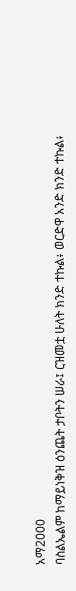አማ2000
ባስልኤልም ከማይነቅዝ ዕንጨት ታቦትን ሠራ፤ ርዝመቷ ሁለት ክንድ ተኩል፥ ወርድዋ አንድ ክንድ ተኩል፥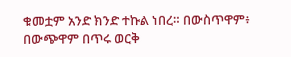ቁመቷም አንድ ክንድ ተኩል ነበረ። በውስጥዋም፥ በውጭዋም በጥሩ ወርቅ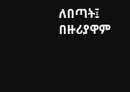ለበጣት፤ በዙሪያዋም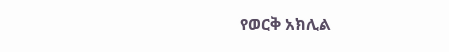የወርቅ አክሊል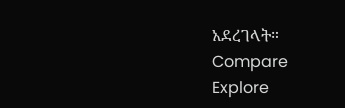አደረገላት።
Compare
Explore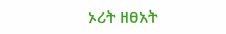ኦሪት ዘፀአት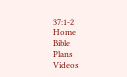37:1-2
Home
Bible
Plans
Videos